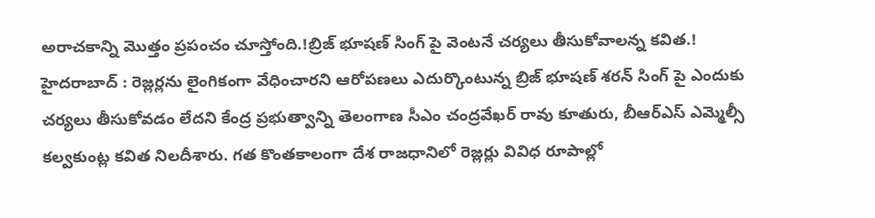అరాచకాన్ని మొత్తం ప్రపంచం చూస్తోంది.!బ్రిజ్ భూషణ్ సింగ్ పై వెంటనే చర్యలు తీసుకోవాలన్న కవిత.!
హైదరాబాద్ : రెజ్లర్లను లైంగికంగా వేధించారని ఆరోపణలు ఎదుర్కొంటున్న బ్రిజ్ భూషణ్ శరన్ సింగ్ పై ఎందుకు చర్యలు తీసుకోవడం లేదని కేంద్ర ప్రభుత్వాన్ని తెలంగాణ సీఎం చంద్రవేఖర్ రావు కూతురు, బీఆర్ఎస్ ఎమ్మెల్సీ కల్వకుంట్ల కవిత నిలదీశారు. గత కొంతకాలంగా దేశ రాజధానిలో రెజ్లర్లు వివిధ రూపాల్లో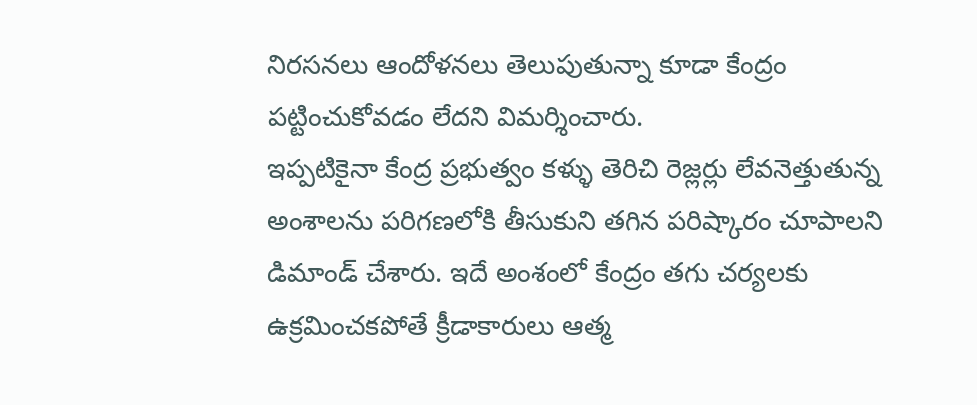నిరసనలు ఆందోళనలు తెలుపుతున్నా కూడా కేంద్రం పట్టించుకోవడం లేదని విమర్శించారు.
ఇప్పటికైనా కేంద్ర ప్రభుత్వం కళ్ళు తెరిచి రెజ్లర్లు లేవనెత్తుతున్న అంశాలను పరిగణలోకి తీసుకుని తగిన పరిష్కారం చూపాలని డిమాండ్ చేశారు. ఇదే అంశంలో కేంద్రం తగు చర్యలకు ఉక్రమించకపోతే క్రీడాకారులు ఆత్మ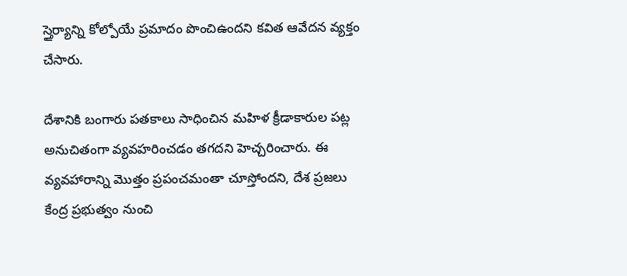స్తైర్యాన్ని కోల్పోయే ప్రమాదం పొంచిఉందని కవిత ఆవేదన వ్యక్తం చేసారు.

దేశానికి బంగారు పతకాలు సాధించిన మహిళ క్రీడాకారుల పట్ల అనుచితంగా వ్యవహరించడం తగదని హెచ్చరించారు. ఈ వ్యవహారాన్ని మొత్తం ప్రపంచమంతా చూస్తోందని, దేశ ప్రజలు కేంద్ర ప్రభుత్వం నుంచి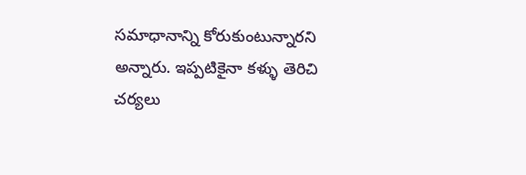సమాధానాన్ని కోరుకుంటున్నారని అన్నారు. ఇప్పటికైనా కళ్ళు తెరిచి చర్యలు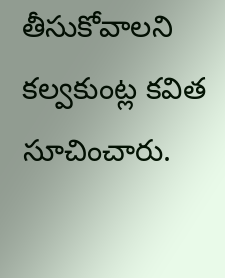తీసుకోవాలని కల్వకుంట్ల కవిత సూచించారు.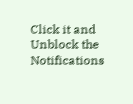Click it and Unblock the Notifications